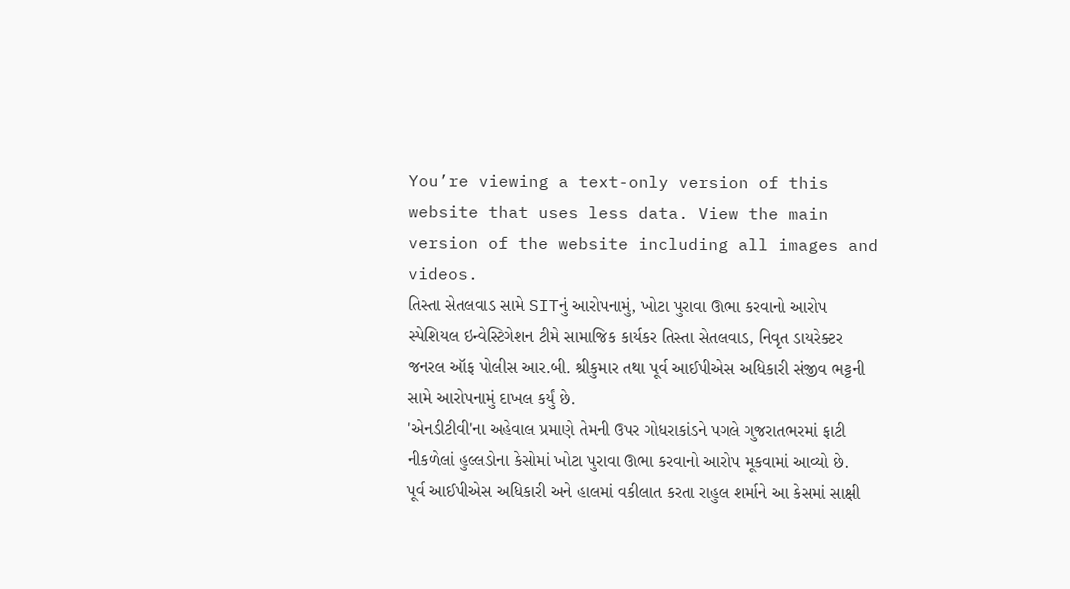You’re viewing a text-only version of this website that uses less data. View the main version of the website including all images and videos.
તિસ્તા સેતલવાડ સામે SITનું આરોપનામું, ખોટા પુરાવા ઊભા કરવાનો આરોપ
સ્પેશિયલ ઇન્વેસ્ટિગેશન ટીમે સામાજિક કાર્યકર તિસ્તા સેતલવાડ, નિવૃત ડાયરેક્ટર જનરલ ઑફ પોલીસ આર.બી. શ્રીકુમાર તથા પૂર્વ આઈપીએસ અધિકારી સંજીવ ભટ્ટની સામે આરોપનામું દાખલ કર્યું છે.
'એનડીટીવી'ના અહેવાલ પ્રમાણે તેમની ઉપર ગોધરાકાંડને પગલે ગુજરાતભરમાં ફાટી નીકળેલાં હુલ્લડોના કેસોમાં ખોટા પુરાવા ઊભા કરવાનો આરોપ મૂકવામાં આવ્યો છે.
પૂર્વ આઈપીએસ અધિકારી અને હાલમાં વકીલાત કરતા રાહુલ શર્માને આ કેસમાં સાક્ષી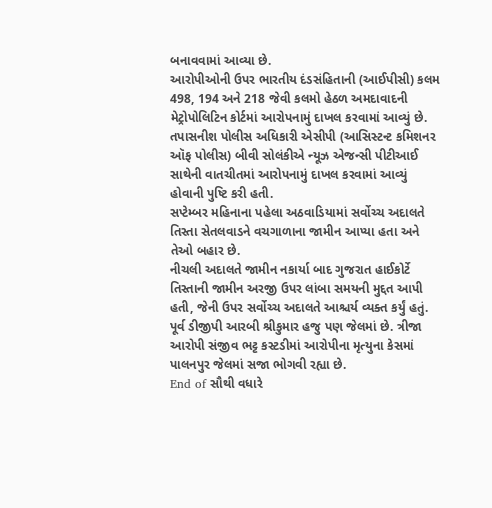બનાવવામાં આવ્યા છે.
આરોપીઓની ઉપર ભારતીય દંડસંહિતાની (આઈપીસી) કલમ 498, 194 અને 218 જેવી કલમો હેઠળ અમદાવાદની મેટ્રોપોલિટિન કોર્ટમાં આરોપનામું દાખલ કરવામાં આવ્યું છે.
તપાસનીશ પોલીસ અધિકારી એસીપી (આસિસ્ટન્ટ કમિશનર ઑફ પોલીસ) બીવી સોલંકીએ ન્યૂઝ એજન્સી પીટીઆઈ સાથેની વાતચીતમાં આરોપનામું દાખલ કરવામાં આવ્યું હોવાની પુષ્ટિ કરી હતી.
સપ્ટેમ્બર મહિનાના પહેલા અઠવાડિયામાં સર્વોચ્ચ અદાલતે તિસ્તા સેતલવાડને વચગાળાના જામીન આપ્યા હતા અને તેઓ બહાર છે.
નીચલી અદાલતે જામીન નકાર્યા બાદ ગુજરાત હાઈકોર્ટે તિસ્તાની જામીન અરજી ઉપર લાંબા સમયની મુદ્દત આપી હતી, જેની ઉપર સર્વોચ્ચ અદાલતે આશ્ચર્ય વ્યક્ત કર્યું હતું.
પૂર્વ ડીજીપી આરબી શ્રીકુમાર હજુ પણ જેલમાં છે. ત્રીજા આરોપી સંજીવ ભટ્ટ કસ્ટડીમાં આરોપીના મૃત્યુના કેસમાં પાલનપુર જેલમાં સજા ભોગવી રહ્યા છે.
End of સૌથી વધારે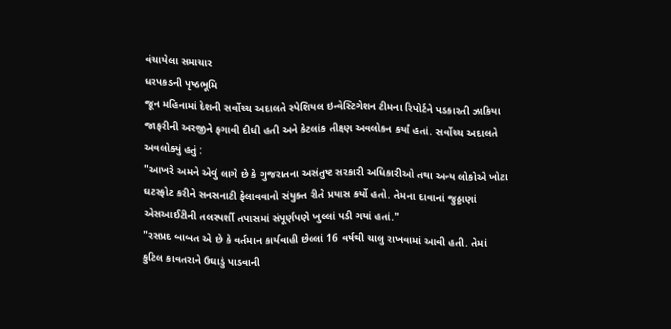વંચાયેલા સમાચાર
ધરપકડની પૃષ્ઠભૂમિ
જૂન મહિનામાં દેશની સર્વોચ્ચ અદાલતે સ્પેશિયલ ઇન્વેસ્ટિગેશન ટીમના રિપોર્ટને પડકારતી ઝાકિયા જાફરીની અરજીને ફગાવી દીધી હતી અને કેટલાંક તીક્ષ્ણ અવલોકન કર્યાં હતાં. સર્વોચ્ચ અદાલતે અવલોક્યું હતું :
"આખરે અમને એવું લાગે છે કે ગુજરાતના અસંતુષ્ટ સરકારી અધિકારીઓ તથા અન્ય લોકોએ ખોટા ઘટસ્ફોટ કરીને સનસનાટી ફેલાવવાનો સંયુક્ત રીતે પ્રયાસ કર્યો હતો. તેમના દાવાનાં જુઠ્ઠાણાં એસઆઈટીની તલસ્પર્શી તપાસમાં સંપૂર્ણપણે ખુલ્લાં પડી ગયાં હતાં."
"રસપ્રદ બાબત એ છે કે વર્તમાન કાર્યવાહી છેલ્લાં 16 વર્ષથી ચાલુ રાખવામાં આવી હતી. તેમાં કુટિલ કાવતરાને ઉઘાડું પાડવાની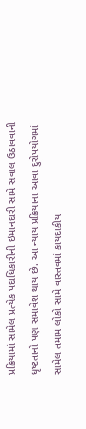પ્રક્રિયામાં સામેલ પ્રત્યેક પદાધિકારીની ઇમાનદારી સામે સવાલ ઉઠાવવાની ધૃષ્ટતાનો પણ સમાવેશ થાય છે. આ ન્યાય પ્રક્રિયાના આવા દુરોપયોગમાં સામેલ તમામ લોકો સામે વાસ્તવમાં કાયદાકીય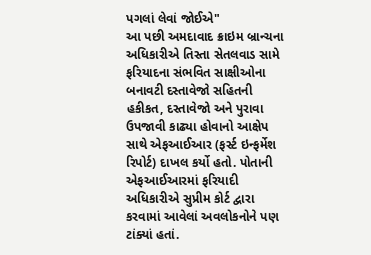પગલાં લેવાં જોઈએ"
આ પછી અમદાવાદ ક્રાઇમ બ્રાન્ચના અધિકારીએ તિસ્તા સેતલવાડ સામે ફરિયાદના સંભવિત સાક્ષીઓના બનાવટી દસ્તાવેજો સહિતની હકીકત, દસ્તાવેજો અને પુરાવા ઉપજાવી કાઢ્યા હોવાનો આક્ષેપ સાથે એફઆઈઆર (ફર્સ્ટ ઇન્ફર્મેશ રિપોર્ટ) દાખલ કર્યો હતો. પોતાની એફઆઈઆરમાં ફરિયાદી અધિકારીએ સુપ્રીમ કોર્ટ દ્વારા કરવામાં આવેલાં અવલોકનોને પણ ટાંક્યાં હતાં.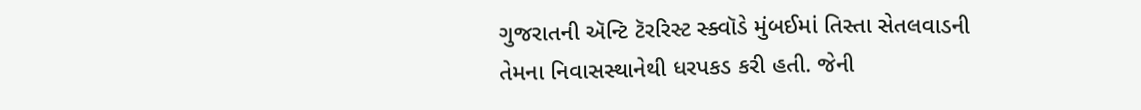ગુજરાતની ઍન્ટિ ટૅરરિસ્ટ સ્ક્વૉડે મુંબઈમાં તિસ્તા સેતલવાડની તેમના નિવાસસ્થાનેથી ધરપકડ કરી હતી. જેની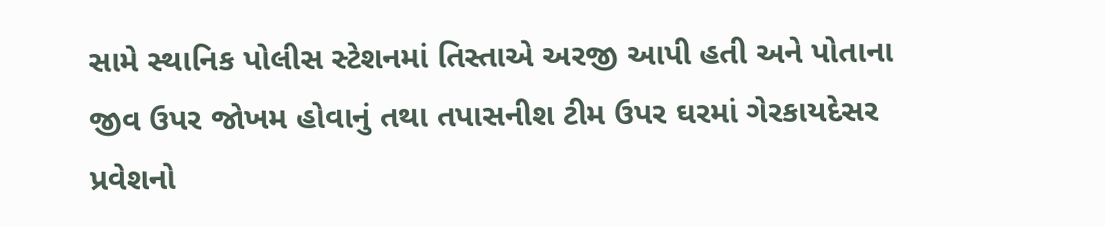સામે સ્થાનિક પોલીસ સ્ટેશનમાં તિસ્તાએ અરજી આપી હતી અને પોતાના જીવ ઉપર જોખમ હોવાનું તથા તપાસનીશ ટીમ ઉપર ઘરમાં ગેરકાયદેસર પ્રવેશનો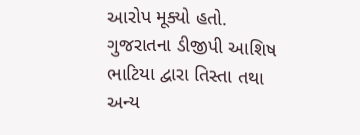આરોપ મૂક્યો હતો.
ગુજરાતના ડીજીપી આશિષ ભાટિયા દ્વારા તિસ્તા તથા અન્ય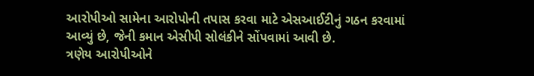આરોપીઓ સામેના આરોપોની તપાસ કરવા માટે એસઆઈટીનું ગઠન કરવામાં આવ્યું છે, જેની કમાન એસીપી સોલંકીને સોંપવામાં આવી છે.
ત્રણેય આરોપીઓને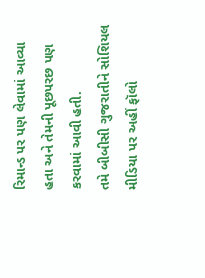રિમાન્ડ પર પણ લેવામાં આવ્યા હતા અને તેમની પૂછપરછ પણ કરવામાં આવી હતી.
તમે બીબીસી ગુજરાતીને સોશિયલ મીડિયા પર અહીં ફૉલો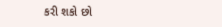કરી શકો છો